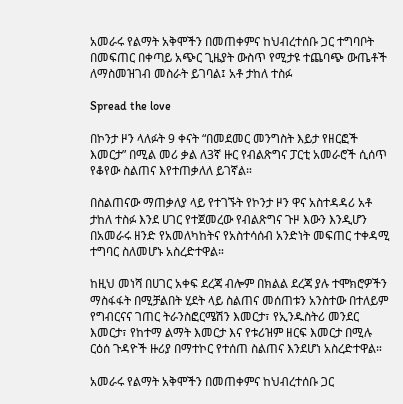አመራሩ የልማት አቅሞችን በመጠቀምና ከህብረተሰቡ ጋር ተግባቦት በመፍጠር በቀጣይ አጭር ጊዜያት ውስጥ የሚታዩ ተጨባጭ ውጤቶች ለማስመዝገብ መስራት ይገባል፤ አቶ ታከለ ተስፉ

Spread the love

በኮንታ ዞን ላለፉት 9 ቀናት “በመደመር መንግስት እይታ የዘርፎች እመርታ” በሚል መሪ ቃል ለ3ኛ ዙር የብልጽግና ፓርቲ አመራሮች ሲሰጥ የቆየው ስልጠና እየተጠቃለለ ይገኛል።

በስልጠናው ማጠቃለያ ላይ የተገኙት የኮንታ ዞን ዋና አስተዳዳሪ አቶ ታከለ ተስፉ እንደ ሀገር የተጀመረው የብልጽግና ጉዞ እውን እንዲሆን በአመራሩ ዘንድ የአመለካከትና የአስተሳሰብ አንድነት መፍጠር ተቀዳሚ ተግባር ስለመሆኑ አስረድተዋል።

ከዚህ መነሻ በሀገር አቀፍ ደረጃ ብሎም በክልል ደረጃ ያሉ ተሞክሮዎችን ማስፋፋት በሚቻልበት ሂደት ላይ ስልጠና መሰጠቱን አንስተው በተለይም የግብርናና ገጠር ትራንስፎርሜሽን እመርታ፣ የኢንዱስትሪ መንደር እመርታ፣ የከተማ ልማት እመርታ እና የቱሪዝም ዘርፍ እመርታ በሚሉ ርዕሰ ጉዳዮች ዙሪያ በማተኮር የተሰጠ ስልጠና እንደሆነ አስረድተዋል።

አመራሩ የልማት አቅሞችን በመጠቀምና ከህብረተሰቡ ጋር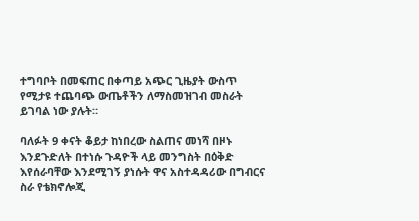ተግባቦት በመፍጠር በቀጣይ አጭር ጊዜያት ውስጥ የሚታዩ ተጨባጭ ውጤቶችን ለማስመዝገብ መስራት ይገባል ነው ያሉት።

ባለፉት 9 ቀናት ቆይታ ከነበረው ስልጠና መነሻ በዞኑ እንደጉድለት በተነሱ ጉዳዮች ላይ መንግስት በዕቅድ እየሰራባቸው እንደሚገኝ ያነሱት ዋና አስተዳዳሪው በግብርና ስራ የቴክኖሎጂ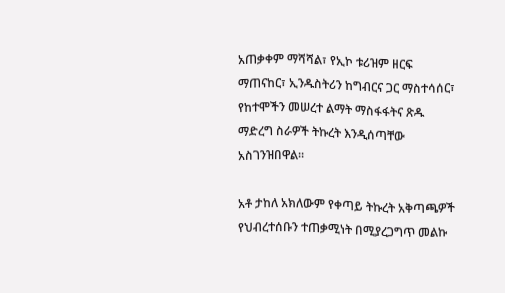አጠቃቀም ማሻሻል፣ የኢኮ ቱሪዝም ዘርፍ ማጠናከር፣ ኢንዱስትሪን ከግብርና ጋር ማስተሳሰር፣ የከተሞችን መሠረተ ልማት ማስፋፋትና ጽዱ ማድረግ ስራዎች ትኩረት እንዲሰጣቸው አስገንዝበዋል።

አቶ ታከለ አክለውም የቀጣይ ትኩረት አቅጣጫዎች የህብረተሰቡን ተጠቃሚነት በሚያረጋግጥ መልኩ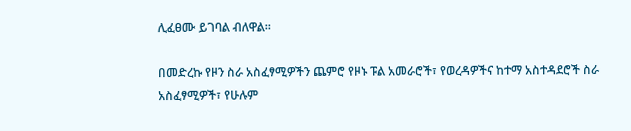ሊፈፀሙ ይገባል ብለዋል።

በመድረኩ የዞን ስራ አስፈፃሚዎችን ጨምሮ የዞኑ ፑል አመራሮች፣ የወረዳዎችና ከተማ አስተዳደሮች ስራ አስፈፃሚዎች፣ የሁሉም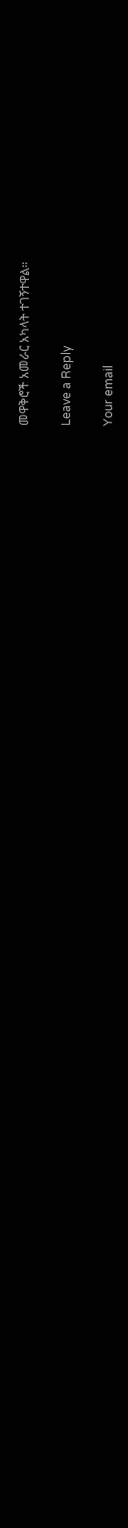መዋቅሮች አመራር አካላት ተገኝተዋል።

Leave a Reply

Your email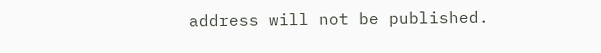address will not be published.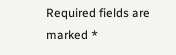Required fields are marked *